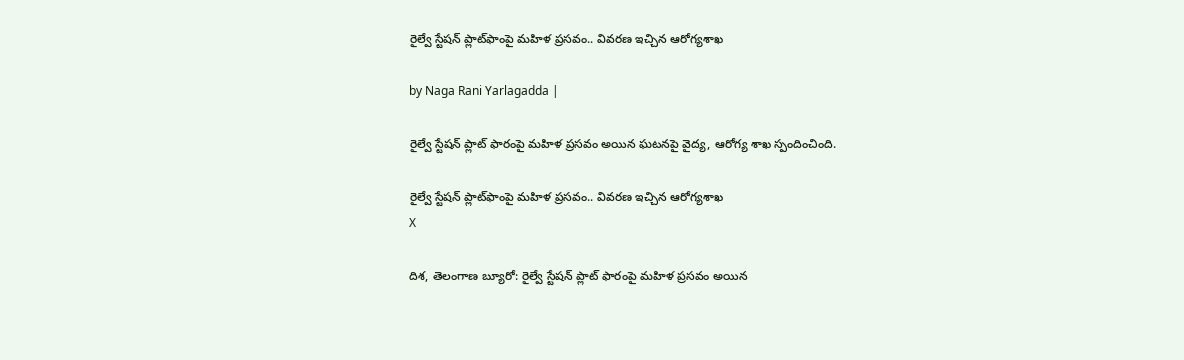రైల్వే స్టేషన్ ప్లాట్‌ఫాంపై మహిళ ప్రసవం.. వివరణ ఇచ్చిన ఆరోగ్యశాఖ

by Naga Rani Yarlagadda |

రైల్వే స్టేషన్ ప్లాట్ ఫారంపై మహిళ ప్రసవం అయిన ఘటనపై వైద్య, ఆరోగ్య శాఖ స్పందించింది.

రైల్వే స్టేషన్ ప్లాట్‌ఫాంపై మహిళ ప్రసవం.. వివరణ ఇచ్చిన ఆరోగ్యశాఖ
X

దిశ, తెలంగాణ బ్యూరో: రైల్వే స్టేషన్ ప్లాట్ ఫారంపై మహిళ ప్రసవం అయిన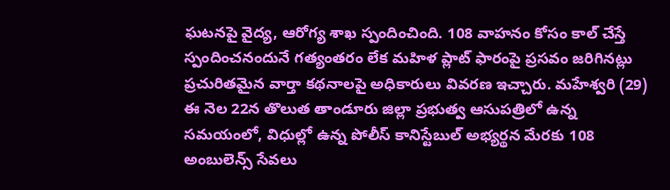ఘటనపై వైద్య, ఆరోగ్య శాఖ స్పందించింది. 108 వాహనం కోసం కాల్ చేస్తే స్పందించనందునే గత్యంతరం లేక మహిళ ప్లాట్ ఫారంపై ప్రసవం జరిగినట్లు ప్రచురితమైన వార్తా కథనాలపై అధికారులు వివరణ ఇచ్చారు. మహేశ్వరి (29) ఈ నెల 22న తొలుత తాండూరు జిల్లా ప్రభుత్వ ఆసుపత్రిలో ఉన్న సమయంలో, విధుల్లో ఉన్న పోలీస్ కానిస్టేబుల్ అభ్యర్థన మేరకు 108 అంబులెన్స్ సేవలు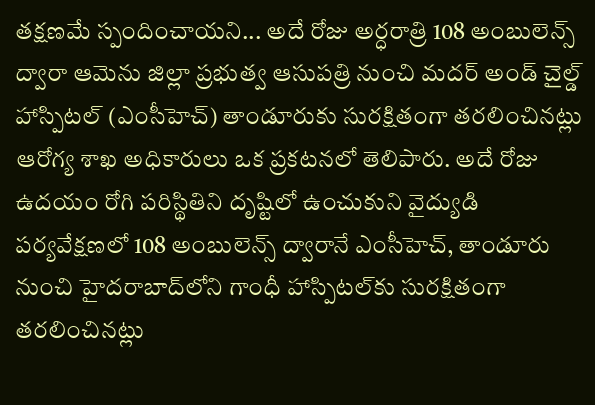తక్షణమే స్పందించాయని... అదే రోజు అర్ధరాత్రి 108 అంబులెన్స్ ద్వారా ఆమెను జిల్లా ప్రభుత్వ ఆసుపత్రి నుంచి మదర్ అండ్ చైల్డ్ హాస్పిటల్ (ఎంసీహెచ్) తాండూరుకు సురక్షితంగా తరలించినట్లు ఆరోగ్య శాఖ అధికారులు ఒక ప్రకటనలో తెలిపారు. అదే రోజు ఉదయం రోగి పరిస్థితిని దృష్టిలో ఉంచుకుని వైద్యుడి పర్యవేక్షణలో 108 అంబులెన్స్ ద్వారానే ఎంసీహెచ్, తాండూరు నుంచి హైదరాబాద్‌లోని గాంధీ హాస్పిటల్‌కు సురక్షితంగా తరలించినట్లు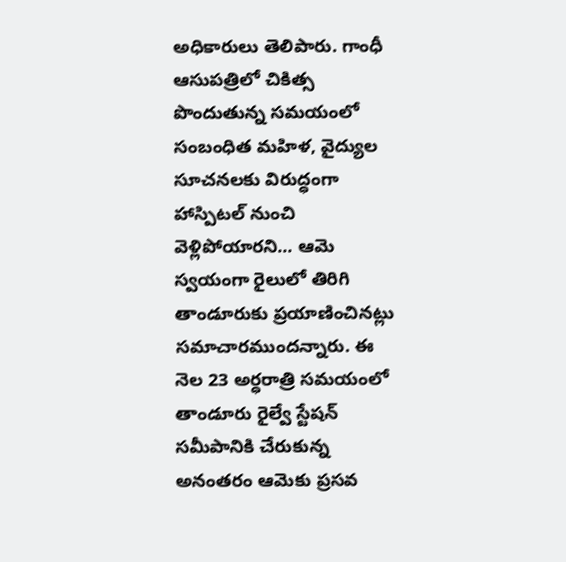అధికారులు తెలిపారు. గాంధీ ఆసుపత్రిలో చికిత్స పొందుతున్న సమయంలో సంబంధిత మహిళ, వైద్యుల సూచనలకు విరుద్ధంగా హాస్పిటల్ నుంచి వెళ్లిపోయారని... ఆమె స్వయంగా రైలులో తిరిగి తాండూరుకు ప్రయాణించినట్లు సమాచారముందన్నారు. ఈ నెల 23 అర్ధరాత్రి సమయంలో తాండూరు రైల్వే స్టేషన్ సమీపానికి చేరుకున్న అనంతరం ఆమెకు ప్రసవ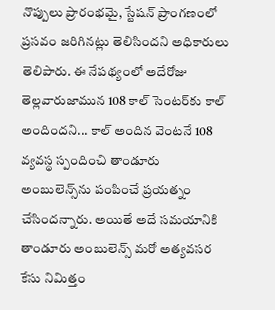నొప్పులు ప్రారంభమై, స్టేషన్ ప్రాంగణంలో ప్రసవం జరిగినట్లు తెలిసిందని అధికారులు తెలిపారు. ఈ నేపథ్యంలో అదేరోజు తెల్లవారుజామున 108 కాల్ సెంటర్‌కు కాల్ అందిందని... కాల్ అందిన వెంటనే 108 వ్యవస్థ స్పందించి తాండూరు అంబులెన్స్‌ను పంపించే ప్రయత్నం చేసిందన్నారు. అయితే అదే సమయానికి తాండూరు అంబులెన్స్ మరో అత్యవసర కేసు నిమిత్తం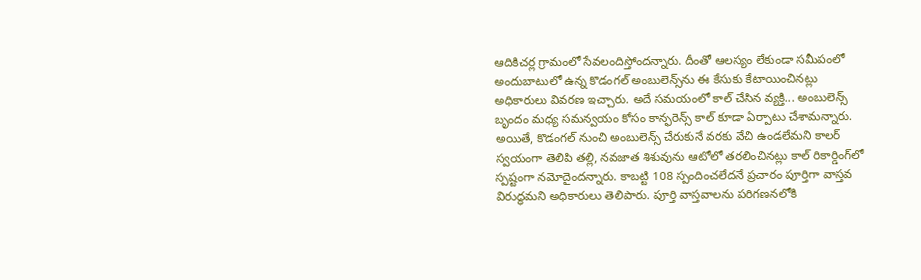ఆదికిచర్ల గ్రామంలో సేవలందిస్తోందన్నారు. దీంతో ఆలస్యం లేకుండా సమీపంలో అందుబాటులో ఉన్న కొడంగల్ అంబులెన్స్‌ను ఈ కేసుకు కేటాయించినట్లు అధికారులు వివరణ ఇచ్చారు. అదే సమయంలో కాల్ చేసిన వ్యక్తి... అంబులెన్స్ బృందం మధ్య సమన్వయం కోసం కాన్ఫరెన్స్ కాల్ కూడా ఏర్పాటు చేశామన్నారు. అయితే, కొడంగల్ నుంచి అంబులెన్స్ చేరుకునే వరకు వేచి ఉండలేమని కాలర్ స్వయంగా తెలిపి తల్లి, నవజాత శిశువును ఆటోలో తరలించినట్లు కాల్ రికార్డింగ్‌లో స్పష్టంగా నమోదైందన్నారు. కాబట్టి 108 స్పందించలేదనే ప్రచారం పూర్తిగా వాస్తవ విరుద్ధమని అధికారులు తెలిపారు. పూర్తి వాస్తవాలను పరిగణనలోకి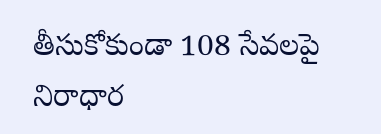తీసుకోకుండా 108 సేవలపై నిరాధార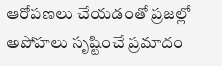ఆరోపణలు చేయడంతో ప్రజల్లో అపోహలు సృష్టించే ప్రమాదం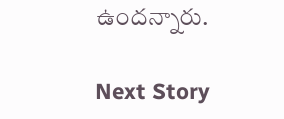ఉందన్నారు.

Next Story